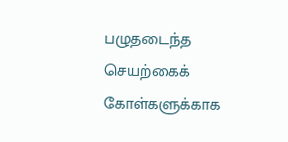பழுதடைந்த செயற்கைக் கோள்களுக்காக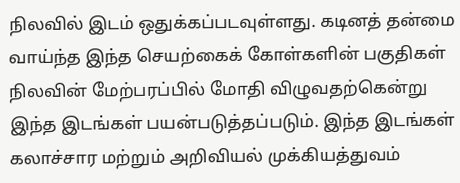நிலவில் இடம் ஒதுக்கப்படவுள்ளது. கடினத் தன்மை வாய்ந்த இந்த செயற்கைக் கோள்களின் பகுதிகள் நிலவின் மேற்பரப்பில் மோதி விழுவதற்கென்று இந்த இடங்கள் பயன்படுத்தப்படும். இந்த இடங்கள் கலாச்சார மற்றும் அறிவியல் முக்கியத்துவம்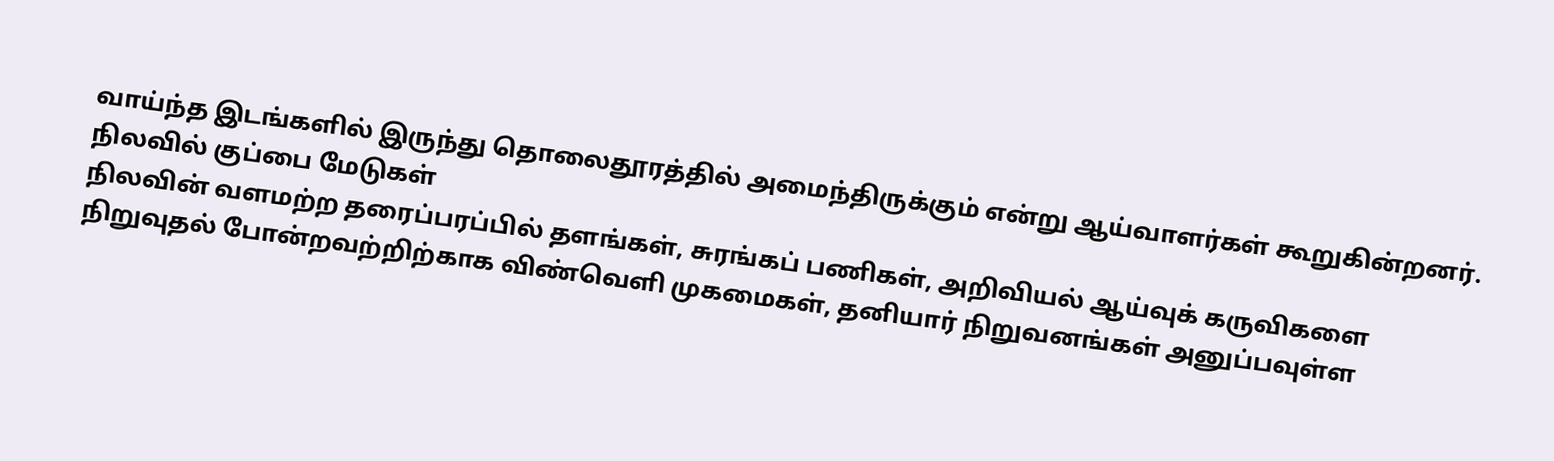வாய்ந்த இடங்களில் இருந்து தொலைதூரத்தில் அமைந்திருக்கும் என்று ஆய்வாளர்கள் கூறுகின்றனர்.
நிலவில் குப்பை மேடுகள்
நிலவின் வளமற்ற தரைப்பரப்பில் தளங்கள், சுரங்கப் பணிகள், அறிவியல் ஆய்வுக் கருவிகளை நிறுவுதல் போன்றவற்றிற்காக விண்வெளி முகமைகள், தனியார் நிறுவனங்கள் அனுப்பவுள்ள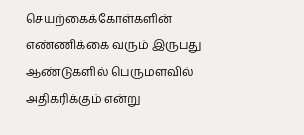செயற்கைக்கோள்களின் எண்ணிக்கை வரும் இருபது ஆண்டுகளில் பெருமளவில் அதிகரிக்கும் என்று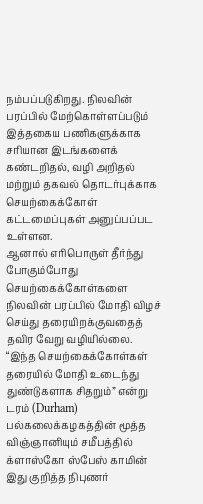நம்பப்படுகிறது. நிலவின் பரப்பில் மேற்கொள்ளப்படும் இத்தகைய பணிகளுக்காக சரியான இடங்களைக் கண்டறிதல், வழி அறிதல் மற்றும் தகவல் தொடர்புக்காக செயற்கைக்கோள் கட்டமைப்புகள் அனுப்பப்பட உள்ளன.
ஆனால் எரிபொருள் தீர்ந்து போகும்போது செயற்கைக்கோள்களை நிலவின் பரப்பில் மோதி விழச் செய்து தரையிறக்குவதைத் தவிர வேறு வழியில்லை. “இந்த செயற்கைக்கோள்கள் தரையில் மோதி உடைந்து துண்டுகளாக சிதறும்” என்று டரம் (Durham) பல்கலைக்கழகத்தின் மூத்த விஞ்ஞானியும் சமீபத்தில் க்ளாஸ்கோ ஸ்பேஸ் காமின் இது குறித்த நிபுணர்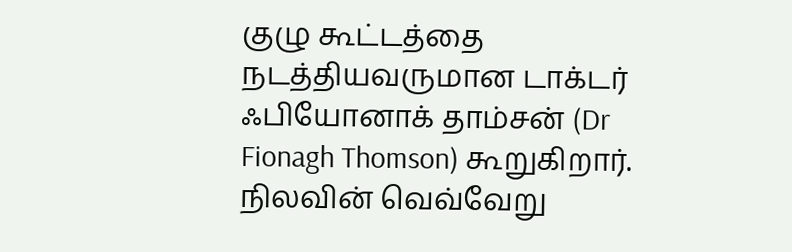குழு கூட்டத்தை நடத்தியவருமான டாக்டர் ஃபியோனாக் தாம்சன் (Dr Fionagh Thomson) கூறுகிறார்.
நிலவின் வெவ்வேறு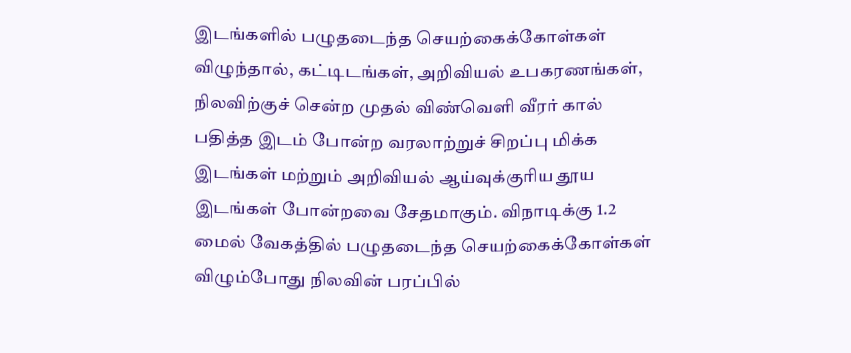இடங்களில் பழுதடைந்த செயற்கைக்கோள்கள் விழுந்தால், கட்டிடங்கள், அறிவியல் உபகரணங்கள், நிலவிற்குச் சென்ற முதல் விண்வெளி வீரர் கால் பதித்த இடம் போன்ற வரலாற்றுச் சிறப்பு மிக்க இடங்கள் மற்றும் அறிவியல் ஆய்வுக்குரிய தூய இடங்கள் போன்றவை சேதமாகும். விநாடிக்கு 1.2 மைல் வேகத்தில் பழுதடைந்த செயற்கைக்கோள்கள் விழும்போது நிலவின் பரப்பில்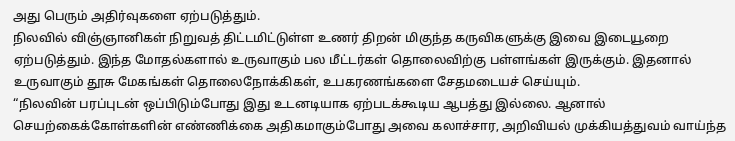அது பெரும் அதிர்வுகளை ஏற்படுத்தும்.
நிலவில் விஞ்ஞானிகள் நிறுவத் திட்டமிட்டுள்ள உணர் திறன் மிகுந்த கருவிகளுக்கு இவை இடையூறை ஏற்படுத்தும். இந்த மோதல்களால் உருவாகும் பல மீட்டர்கள் தொலைவிற்கு பள்ளங்கள் இருக்கும். இதனால் உருவாகும் தூசு மேகங்கள் தொலைநோக்கிகள், உபகரணங்களை சேதமடையச் செய்யும்.
“நிலவின் பரப்புடன் ஒப்பிடும்போது இது உடனடியாக ஏற்படக்கூடிய ஆபத்து இல்லை. ஆனால் செயற்கைக்கோள்களின் எண்ணிக்கை அதிகமாகும்போது அவை கலாச்சார, அறிவியல் முக்கியத்துவம் வாய்ந்த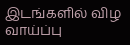இடங்களில் விழ வாய்ப்பு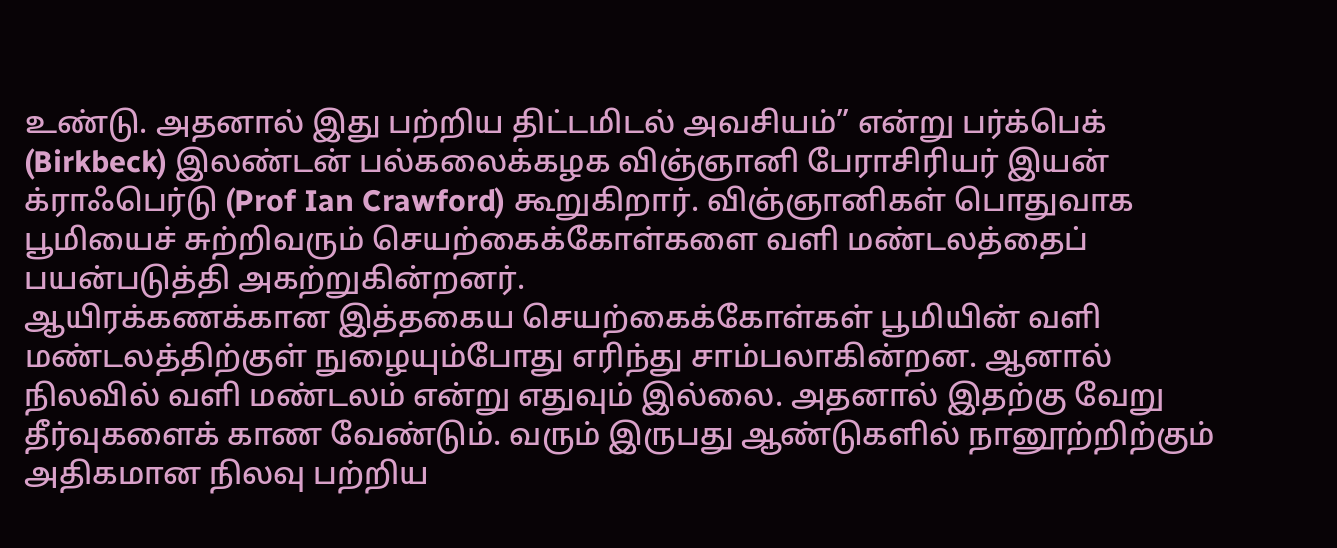உண்டு. அதனால் இது பற்றிய திட்டமிடல் அவசியம்” என்று பர்க்பெக் (Birkbeck) இலண்டன் பல்கலைக்கழக விஞ்ஞானி பேராசிரியர் இயன் க்ராஃபெர்டு (Prof Ian Crawford) கூறுகிறார். விஞ்ஞானிகள் பொதுவாக பூமியைச் சுற்றிவரும் செயற்கைக்கோள்களை வளி மண்டலத்தைப் பயன்படுத்தி அகற்றுகின்றனர்.
ஆயிரக்கணக்கான இத்தகைய செயற்கைக்கோள்கள் பூமியின் வளி மண்டலத்திற்குள் நுழையும்போது எரிந்து சாம்பலாகின்றன. ஆனால் நிலவில் வளி மண்டலம் என்று எதுவும் இல்லை. அதனால் இதற்கு வேறு தீர்வுகளைக் காண வேண்டும். வரும் இருபது ஆண்டுகளில் நானூற்றிற்கும் அதிகமான நிலவு பற்றிய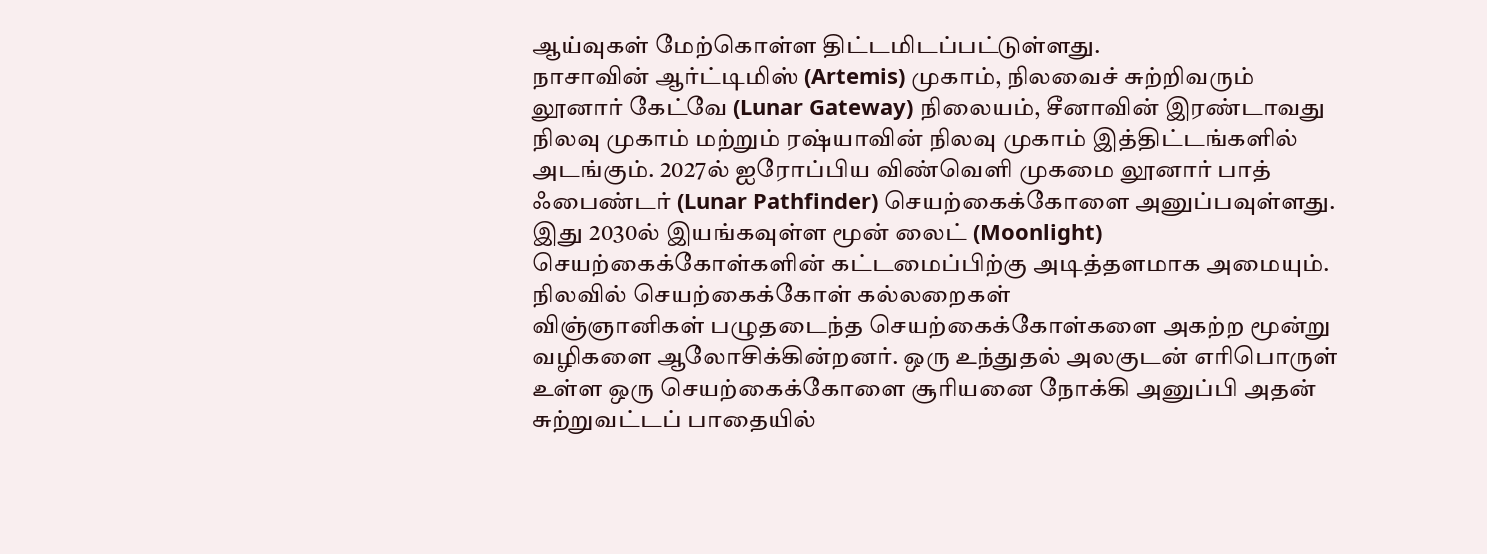ஆய்வுகள் மேற்கொள்ள திட்டமிடப்பட்டுள்ளது.
நாசாவின் ஆர்ட்டிமிஸ் (Artemis) முகாம், நிலவைச் சுற்றிவரும் லூனார் கேட்வே (Lunar Gateway) நிலையம், சீனாவின் இரண்டாவது நிலவு முகாம் மற்றும் ரஷ்யாவின் நிலவு முகாம் இத்திட்டங்களில் அடங்கும். 2027ல் ஐரோப்பிய விண்வெளி முகமை லூனார் பாத் ஃபைண்டர் (Lunar Pathfinder) செயற்கைக்கோளை அனுப்பவுள்ளது. இது 2030ல் இயங்கவுள்ள மூன் லைட் (Moonlight) செயற்கைக்கோள்களின் கட்டமைப்பிற்கு அடித்தளமாக அமையும்.
நிலவில் செயற்கைக்கோள் கல்லறைகள்
விஞ்ஞானிகள் பழுதடைந்த செயற்கைக்கோள்களை அகற்ற மூன்று வழிகளை ஆலோசிக்கின்றனர். ஒரு உந்துதல் அலகுடன் எரிபொருள் உள்ள ஒரு செயற்கைக்கோளை சூரியனை நோக்கி அனுப்பி அதன் சுற்றுவட்டப் பாதையில்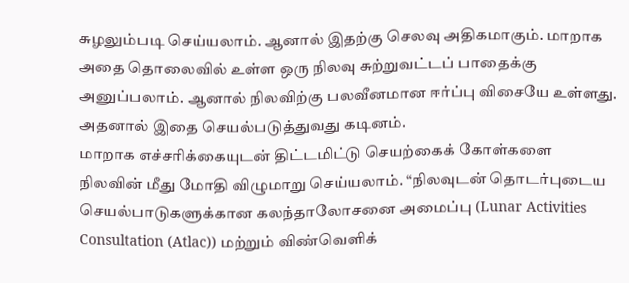சுழலும்படி செய்யலாம். ஆனால் இதற்கு செலவு அதிகமாகும். மாறாக அதை தொலைவில் உள்ள ஒரு நிலவு சுற்றுவட்டப் பாதைக்கு அனுப்பலாம். ஆனால் நிலவிற்கு பலவீனமான ஈர்ப்பு விசையே உள்ளது. அதனால் இதை செயல்படுத்துவது கடினம்.
மாறாக எச்சரிக்கையுடன் திட்டமிட்டு செயற்கைக் கோள்களை நிலவின் மீது மோதி விழுமாறு செய்யலாம். “நிலவுடன் தொடர்புடைய செயல்பாடுகளுக்கான கலந்தாலோசனை அமைப்பு (Lunar Activities Consultation (Atlac)) மற்றும் விண்வெளிக்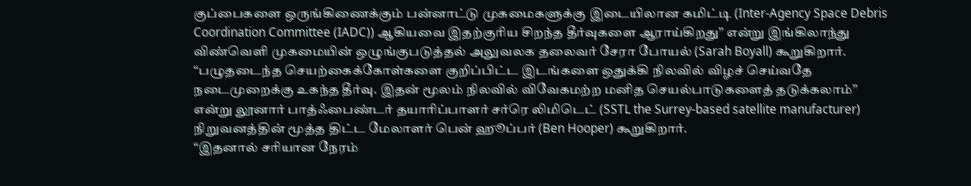குப்பைகளை ஒருங்கிணைக்கும் பன்னாட்டு முகமைகளுக்கு இடையிலான கமிட்டி (Inter-Agency Space Debris Coordination Committee (IADC)) ஆகியவை இதற்குரிய சிறந்த தீர்வுகளை ஆராய்கிறது” என்று இங்கிலாந்து விண்வெளி முகமையின் ஒழுங்குபடுத்தல் அலுவலக தலைவர் சேரா போயல் (Sarah Boyall) கூறுகிறார்.
“பழுதடைந்த செயற்கைக்கோள்களை குறிப்பிட்ட இடங்களை ஒதுக்கி நிலவில் விழச் செய்வதே நடைமுறைக்கு உகந்த தீர்வு. இதன் மூலம் நிலவில் விவேகமற்ற மனித செயல்பாடுகளைத் தடுக்கலாம்” என்று லூனார் பாத்ஃபைண்டர் தயாரிப்பாளர் சர்ரெ லிமிடெட் (SSTL the Surrey-based satellite manufacturer) நிறுவனத்தின் மூத்த திட்ட மேலாளர் பென் ஹூப்பர் (Ben Hooper) கூறுகிறார்.
“இதனால் சரியான நேரம்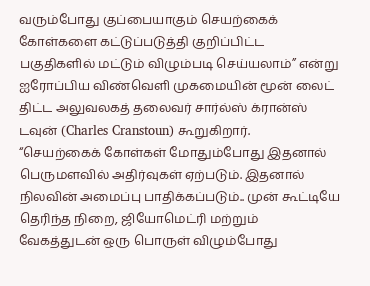வரும்போது குப்பையாகும் செயற்கைக் கோள்களை கட்டுப்படுத்தி குறிப்பிட்ட பகுதிகளில் மட்டும் விழும்படி செய்யலாம்” என்று ஐரோப்பிய விண்வெளி முகமையின் மூன் லைட் திட்ட அலுவலகத் தலைவர் சார்ல்ஸ் க்ரான்ஸ் டவுன் (Charles Cranstoun) கூறுகிறார்.
“செயற்கைக் கோள்கள் மோதும்போது இதனால் பெருமளவில் அதிர்வுகள் ஏற்படும். இதனால் நிலவின் அமைப்பு பாதிக்கப்படும்.. முன் கூட்டியே தெரிந்த நிறை, ஜியோமெட்ரி மற்றும் வேகத்துடன் ஒரு பொருள் விழும்போது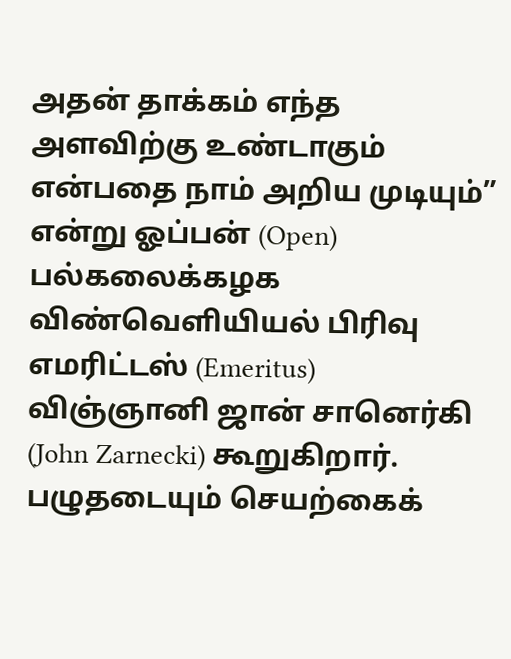அதன் தாக்கம் எந்த அளவிற்கு உண்டாகும் என்பதை நாம் அறிய முடியும்” என்று ஓப்பன் (Open) பல்கலைக்கழக விண்வெளியியல் பிரிவு எமரிட்டஸ் (Emeritus) விஞ்ஞானி ஜான் சானெர்கி (John Zarnecki) கூறுகிறார்.
பழுதடையும் செயற்கைக்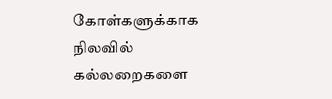கோள்களுக்காக நிலவில் கல்லறைகளை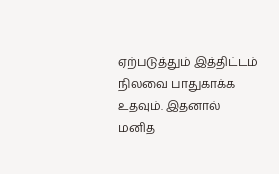ஏற்படுத்தும் இத்திட்டம் நிலவை பாதுகாக்க உதவும். இதனால் மனித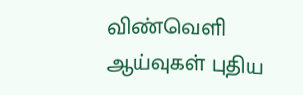விண்வெளி ஆய்வுகள் புதிய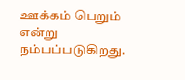ஊக்கம் பெறும் என்று நம்பப்படுகிறது.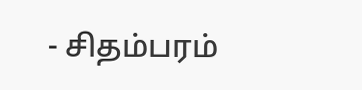- சிதம்பரம்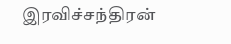இரவிச்சந்திரன்